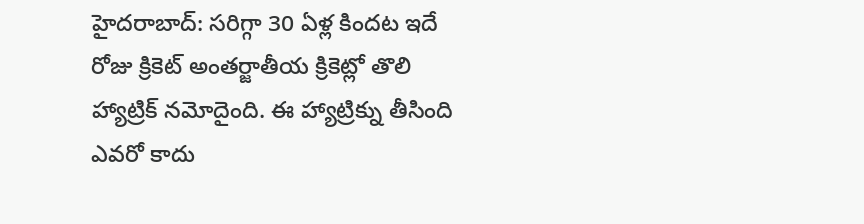హైదరాబాద్: సరిగ్గా 30 ఏళ్ల కిందట ఇదే రోజు క్రికెట్ అంతర్జాతీయ క్రికెట్లో తొలి హ్యాట్రిక్ నమోదైంది. ఈ హ్యాట్రిక్ను తీసింది ఎవరో కాదు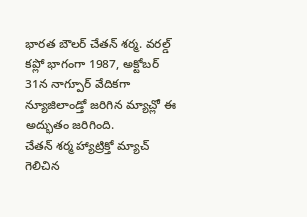భారత బౌలర్ చేతన్ శర్మ. వరల్డ్ కప్లో భాగంగా 1987, అక్టోబర్ 31న నాగ్పూర్ వేదికగా న్యూజిలాండ్తో జరిగిన మ్యాచ్లో ఈ అద్భుతం జరిగింది.
చేతన్ శర్మ హ్యాట్రిక్తో మ్యాచ్ గెలిచిన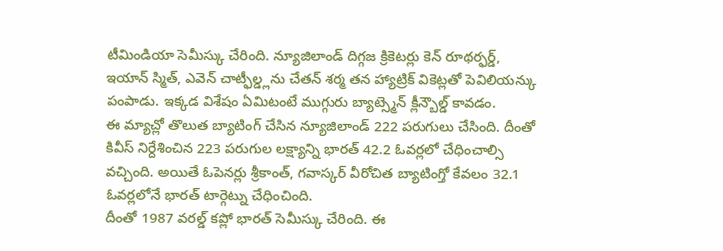టీమిండియా సెమీస్కు చేరింది. న్యూజిలాండ్ దిగ్గజ క్రికెటర్లు కెన్ రూథర్ఫర్డ్, ఇయాన్ స్మిత్, ఎవెన్ చాట్ఫీల్డ్లను చేతన్ శర్మ తన హ్యాట్రిక్ వికెట్లతో పెవిలియన్కు పంపాడు. ఇక్కడ విశేషం ఏమిటంటే ముగ్గురు బ్యాట్స్మెన్ క్లీన్బౌల్డ్ కావడం.
ఈ మ్యాచ్లో తొలుత బ్యాటింగ్ చేసిన న్యూజిలాండ్ 222 పరుగులు చేసింది. దీంతో కివీస్ నిర్దేశించిన 223 పరుగుల లక్ష్యాన్ని భారత్ 42.2 ఓవర్లలో చేధించాల్సి వచ్చింది. అయితే ఓపెనర్లు శ్రీకాంత్, గవాస్కర్ వీరోచిత బ్యాటింగ్తో కేవలం 32.1 ఓవర్లలోనే భారత్ టార్గెట్ను చేధించింది.
దీంతో 1987 వరల్డ్ కప్లో భారత్ సెమీస్కు చేరింది. ఈ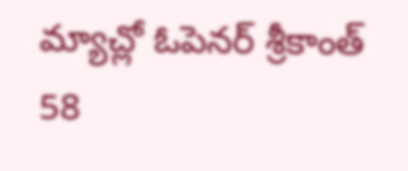మ్యాచ్లో ఓపెనర్ శ్రీకాంత్ 58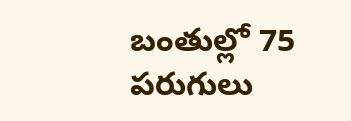బంతుల్లో 75 పరుగులు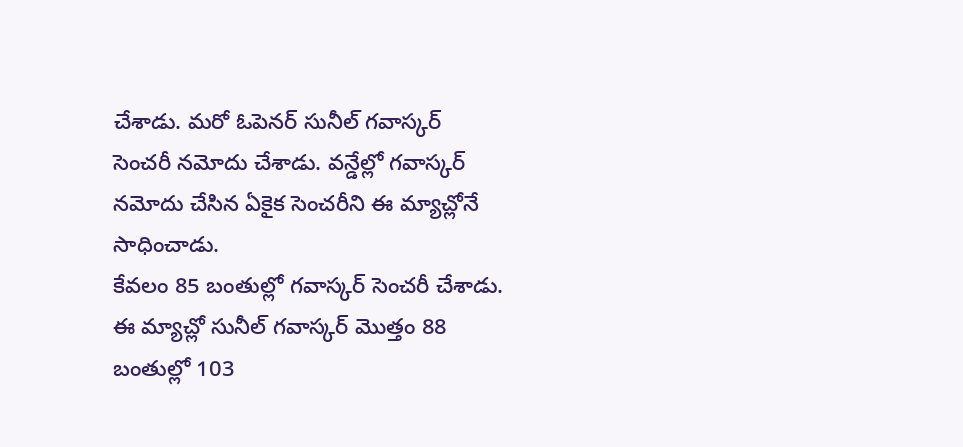చేశాడు. మరో ఓపెనర్ సునీల్ గవాస్కర్ సెంచరీ నమోదు చేశాడు. వన్డేల్లో గవాస్కర్ నమోదు చేసిన ఏకైక సెంచరీని ఈ మ్యాచ్లోనే సాధించాడు.
కేవలం 85 బంతుల్లో గవాస్కర్ సెంచరీ చేశాడు. ఈ మ్యాచ్లో సునీల్ గవాస్కర్ మొత్తం 88 బంతుల్లో 103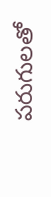పరుగులతో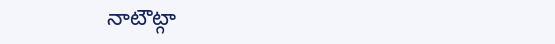నాటౌట్గా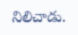నిలిచాడు.